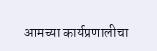आमच्या कार्यप्रणालीचा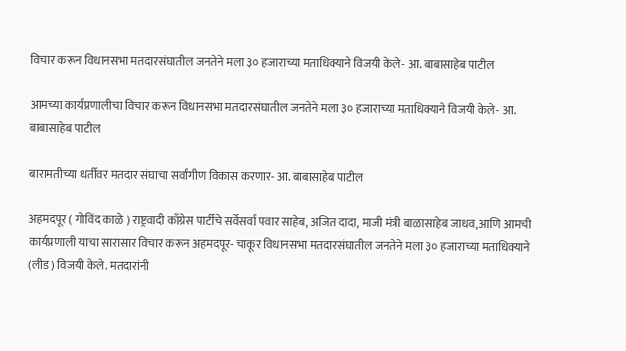विचार करून विधानसभा मतदारसंघातील जनतेने मला ३० हजाराच्या मताधिक्याने विजयी केले- आ. बाबासाहेब पाटील

आमच्या कार्यप्रणालीचा विचार करून विधानसभा मतदारसंघातील जनतेने मला ३० हजाराच्या मताधिक्याने विजयी केले- आ. बाबासाहेब पाटील

बारामतीच्या धर्तीवर मतदार संघाचा सर्वांगीण विकास करणार- आ. बाबासाहेब पाटील

अहमदपूर ( गोविंद काळे ) राष्ट्रवादी काँग्रेस पार्टीचे सर्वेसर्वा पवार साहेब, अजित दादा, माजी मंत्री बाळासाहेब जाधव,आणि आमची कार्यप्रणाली याचा सारासार विचार करून अहमदपूर- चाकूर विधानसभा मतदारसंघातील जनतेने मला ३० हजाराच्या मताधिक्याने (लीड) विजयी केले. मतदारांनी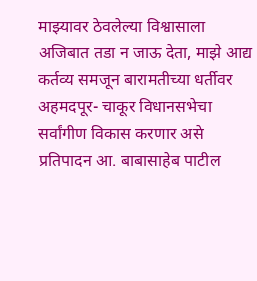माझ्यावर ठेवलेल्या विश्वासाला अजिबात तडा न जाऊ देता, माझे आद्य कर्तव्य समजून बारामतीच्या धर्तीवर अहमदपूर- चाकूर विधानसभेचा सर्वांगीण विकास करणार असे प्रतिपादन आ. बाबासाहेब पाटील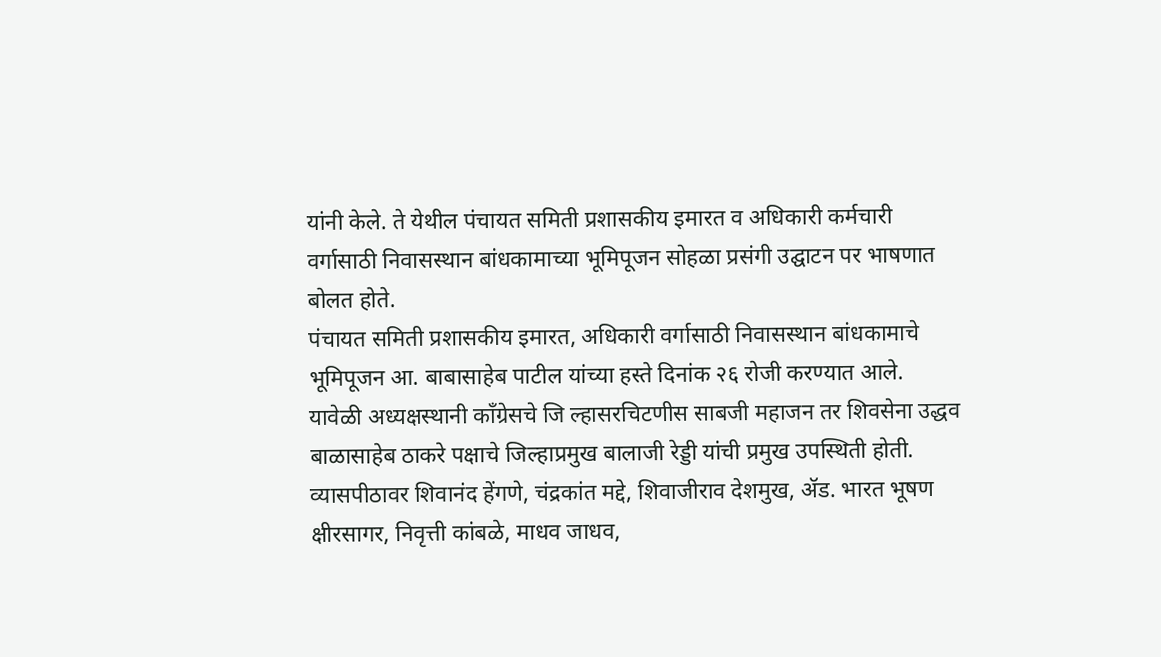यांनी केले. ते येथील पंचायत समिती प्रशासकीय इमारत व अधिकारी कर्मचारी वर्गासाठी निवासस्थान बांधकामाच्या भूमिपूजन सोहळा प्रसंगी उद्घाटन पर भाषणात बोलत होते.
पंचायत समिती प्रशासकीय इमारत, अधिकारी वर्गासाठी निवासस्थान बांधकामाचे भूमिपूजन आ. बाबासाहेब पाटील यांच्या हस्ते दिनांक २६ रोजी करण्यात आले. यावेळी अध्यक्षस्थानी काँग्रेसचे जि ल्हासरचिटणीस साबजी महाजन तर शिवसेना उद्धव बाळासाहेब ठाकरे पक्षाचे जिल्हाप्रमुख बालाजी रेड्डी यांची प्रमुख उपस्थिती होती. व्यासपीठावर शिवानंद हेंगणे, चंद्रकांत मद्दे, शिवाजीराव देशमुख, ॲड. भारत भूषण क्षीरसागर, निवृत्ती कांबळे, माधव जाधव,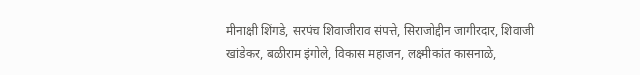मीनाक्षी शिंगडे, सरपंच शिवाजीराव संपत्ते, सिराजोद्दीन जागीरदार, शिवाजी खांडेकर, बळीराम इंगोले, विकास महाजन, लक्ष्मीकांत कासनाळे,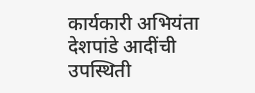कार्यकारी अभियंता देशपांडे आदींची उपस्थिती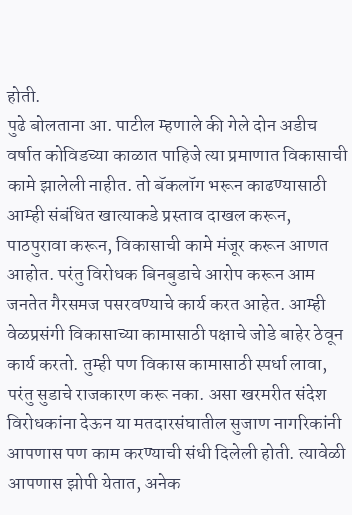होती.
पुढे बोलताना आ. पाटील म्हणाले की गेले दोन अडीच वर्षात कोविडच्या काळात पाहिजे त्या प्रमाणात विकासाची कामे झालेली नाहीत. तो बॅकलॉग भरून काढण्यासाठी आम्ही संबंधित खात्याकडे प्रस्ताव दाखल करून, पाठपुरावा करून, विकासाची कामे मंजूर करून आणत आहोत. परंतु विरोधक बिनबुडाचे आरोप करून आम जनतेत गैरसमज पसरवण्याचे कार्य करत आहेत. आम्ही वेळप्रसंगी विकासाच्या कामासाठी पक्षाचे जोडे बाहेर ठेवून कार्य करतो. तुम्ही पण विकास कामासाठी स्पर्धा लावा, परंतु सुडाचे राजकारण करू नका. असा खरमरीत संदेश विरोधकांना देऊन या मतदारसंघातील सुजाण नागरिकांनी आपणास पण काम करण्याची संधी दिलेली होती. त्यावेळी आपणास झोपी येतात, अनेक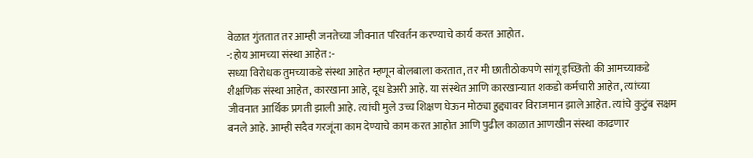वेळात गुंततात तर आम्ही जनतेच्या जीवनात परिवर्तन करण्याचे कार्य करत आहोत.
-:होय आमच्या संस्था आहेत:-
सध्या विरोधक तुमच्याकडे संस्था आहेत म्हणून बोलबाला करतात, तर मी छातीठोकपणे सांगू इच्छितो की आमच्याकडे शैक्षणिक संस्था आहेत, कारखाना आहे, दूध डेअरी आहे. या संस्थेत आणि कारखान्यात शकडो कर्मचारी आहेत, त्यांच्या जीवनात आर्थिक प्रगती झाली आहे. त्यांची मुले उच्च शिक्षण घेऊन मोठ्या हुद्द्यावर विराजमान झाले आहेत. त्यांचे कुटुंब सक्षम बनले आहे. आम्ही सदैव गरजूंना काम देण्याचे काम करत आहोत आणि पुढील काळात आणखीन संस्था काढणार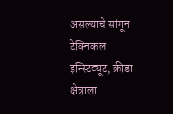असल्याचे सांगून टेक्निकल इन्स्टिट्यूट, क्रीडा क्षेत्राला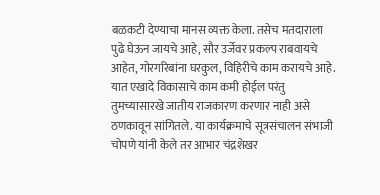बळकटी देण्याचा मानस व्यक्त केला. तसेच मतदाराला पुढे घेऊन जायचे आहे, सौर उर्जेवर प्रकल्प राबवायचे आहेत, गोरगरिबांना घरकुल, विहिरीचे काम करायचे आहे. यात एखादे विकासाचे काम कमी होईल परंतु तुमच्यासारखे जातीय राजकारण करणार नाही असे ठणकावून सांगितले. या कार्यक्रमाचे सूत्रसंचालन संभाजी चोपणे यांनी केले तर आभार चंद्रशेखर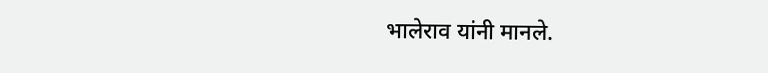भालेराव यांनी मानले.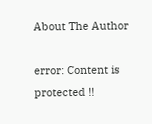About The Author

error: Content is protected !!